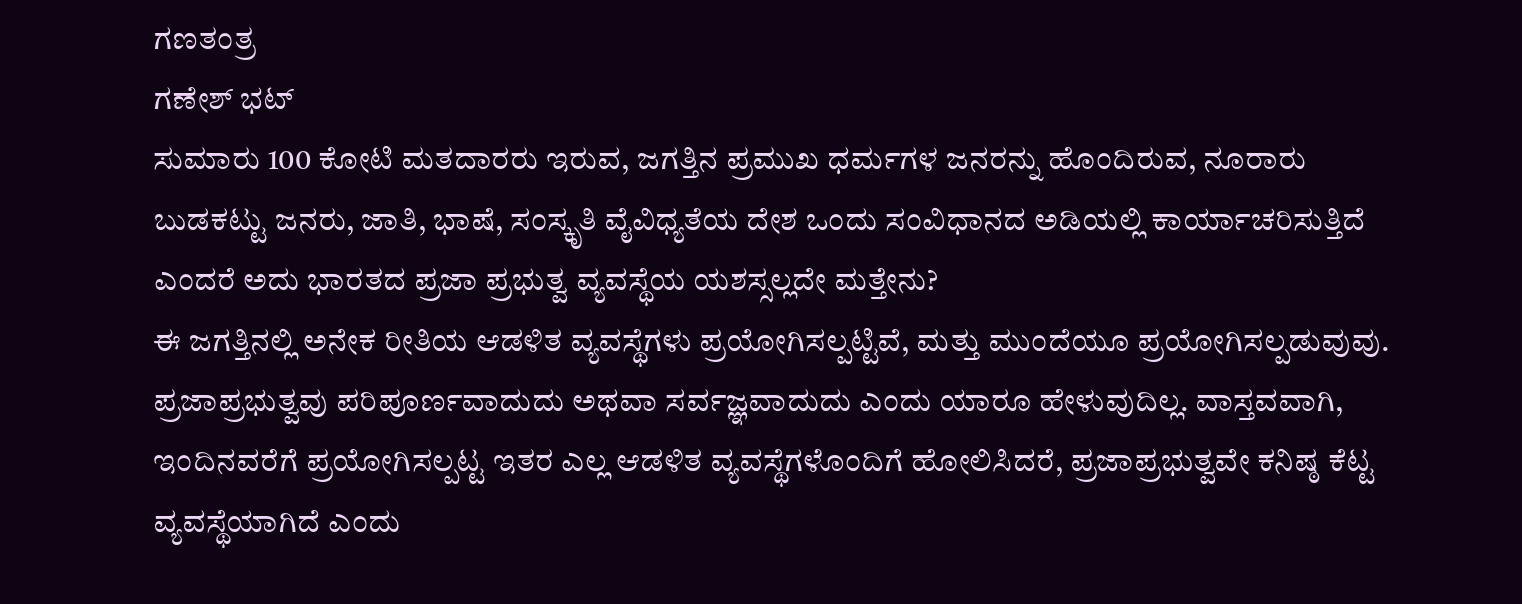ಗಣತಂತ್ರ
ಗಣೇಶ್ ಭಟ್
ಸುಮಾರು 100 ಕೋಟಿ ಮತದಾರರು ಇರುವ, ಜಗತ್ತಿನ ಪ್ರಮುಖ ಧರ್ಮಗಳ ಜನರನ್ನು ಹೊಂದಿರುವ, ನೂರಾರು ಬುಡಕಟ್ಟು ಜನರು, ಜಾತಿ, ಭಾಷೆ, ಸಂಸ್ಕೃತಿ ವೈವಿಧ್ಯತೆಯ ದೇಶ ಒಂದು ಸಂವಿಧಾನದ ಅಡಿಯಲ್ಲಿ ಕಾರ್ಯಾಚರಿಸುತ್ತಿದೆ ಎಂದರೆ ಅದು ಭಾರತದ ಪ್ರಜಾ ಪ್ರಭುತ್ವ ವ್ಯವಸ್ಥೆಯ ಯಶಸ್ಸಲ್ಲದೇ ಮತ್ತೇನು?
ಈ ಜಗತ್ತಿನಲ್ಲಿ ಅನೇಕ ರೀತಿಯ ಆಡಳಿತ ವ್ಯವಸ್ಥೆಗಳು ಪ್ರಯೋಗಿಸಲ್ಪಟ್ಟಿವೆ, ಮತ್ತು ಮುಂದೆಯೂ ಪ್ರಯೋಗಿಸಲ್ಪಡುವುವು. ಪ್ರಜಾಪ್ರಭುತ್ವವು ಪರಿಪೂರ್ಣವಾದುದು ಅಥವಾ ಸರ್ವಜ್ಞವಾದುದು ಎಂದು ಯಾರೂ ಹೇಳುವುದಿಲ್ಲ. ವಾಸ್ತವವಾಗಿ, ಇಂದಿನವರೆಗೆ ಪ್ರಯೋಗಿಸಲ್ಪಟ್ಟ ಇತರ ಎಲ್ಲ ಆಡಳಿತ ವ್ಯವಸ್ಥೆಗಳೊಂದಿಗೆ ಹೋಲಿಸಿದರೆ, ಪ್ರಜಾಪ್ರಭುತ್ವವೇ ಕನಿಷ್ಠ ಕೆಟ್ಟ ವ್ಯವಸ್ಥೆಯಾಗಿದೆ ಎಂದು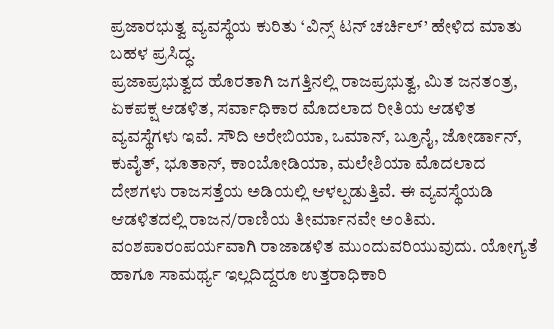ಪ್ರಜಾರಭುತ್ವ ವ್ಯವಸ್ಥೆಯ ಕುರಿತು ‘ವಿನ್ಸ್ ಟನ್ ಚರ್ಚಿಲ್’ ಹೇಳಿದ ಮಾತು ಬಹಳ ಪ್ರಸಿದ್ಧ.
ಪ್ರಜಾಪ್ರಭುತ್ವದ ಹೊರತಾಗಿ ಜಗತ್ತಿನಲ್ಲಿ ರಾಜಪ್ರಭುತ್ವ, ಮಿತ ಜನತಂತ್ರ, ಏಕಪಕ್ಷ ಆಡಳಿತ, ಸರ್ವಾಧಿಕಾರ ಮೊದಲಾದ ರೀತಿಯ ಆಡಳಿತ ವ್ಯವಸ್ಥೆಗಳು ಇವೆ. ಸೌದಿ ಅರೇಬಿಯಾ, ಒಮಾನ್, ಬ್ರೂನೈ, ಜೋರ್ಡಾನ್, ಕುವೈತ್, ಭೂತಾನ್, ಕಾಂಬೋಡಿಯಾ, ಮಲೇಶಿಯಾ ಮೊದಲಾದ ದೇಶಗಳು ರಾಜಸತ್ತೆಯ ಅಡಿಯಲ್ಲಿ ಆಳಲ್ಪಡುತ್ತಿವೆ. ಈ ವ್ಯವಸ್ಥೆಯಡಿ ಆಡಳಿತದಲ್ಲಿ ರಾಜನ/ರಾಣಿಯ ತೀರ್ಮಾನವೇ ಅಂತಿಮ.
ವಂಶಪಾರಂಪರ್ಯವಾಗಿ ರಾಜಾಡಳಿತ ಮುಂದುವರಿಯುವುದು. ಯೋಗ್ಯತೆ ಹಾಗೂ ಸಾಮರ್ಥ್ಯ ಇಲ್ಲದಿದ್ದರೂ ಉತ್ತರಾಧಿಕಾರಿ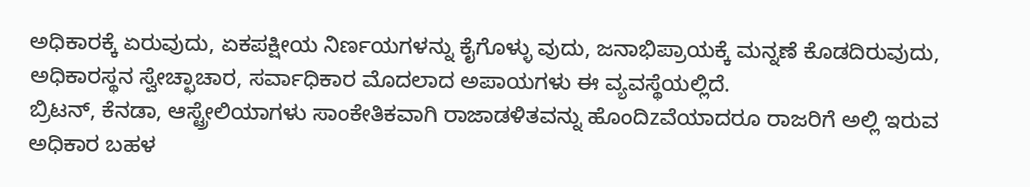ಅಧಿಕಾರಕ್ಕೆ ಏರುವುದು, ಏಕಪಕ್ಷೀಯ ನಿರ್ಣಯಗಳನ್ನು ಕೈಗೊಳ್ಳು ವುದು, ಜನಾಭಿಪ್ರಾಯಕ್ಕೆ ಮನ್ನಣೆ ಕೊಡದಿರುವುದು, ಅಧಿಕಾರಸ್ಥನ ಸ್ವೇಚ್ಛಾಚಾರ, ಸರ್ವಾಧಿಕಾರ ಮೊದಲಾದ ಅಪಾಯಗಳು ಈ ವ್ಯವಸ್ಥೆಯಲ್ಲಿದೆ.
ಬ್ರಿಟನ್, ಕೆನಡಾ, ಆಸ್ಟ್ರೇಲಿಯಾಗಳು ಸಾಂಕೇತಿಕವಾಗಿ ರಾಜಾಡಳಿತವನ್ನು ಹೊಂದಿzವೆಯಾದರೂ ರಾಜರಿಗೆ ಅಲ್ಲಿ ಇರುವ ಅಧಿಕಾರ ಬಹಳ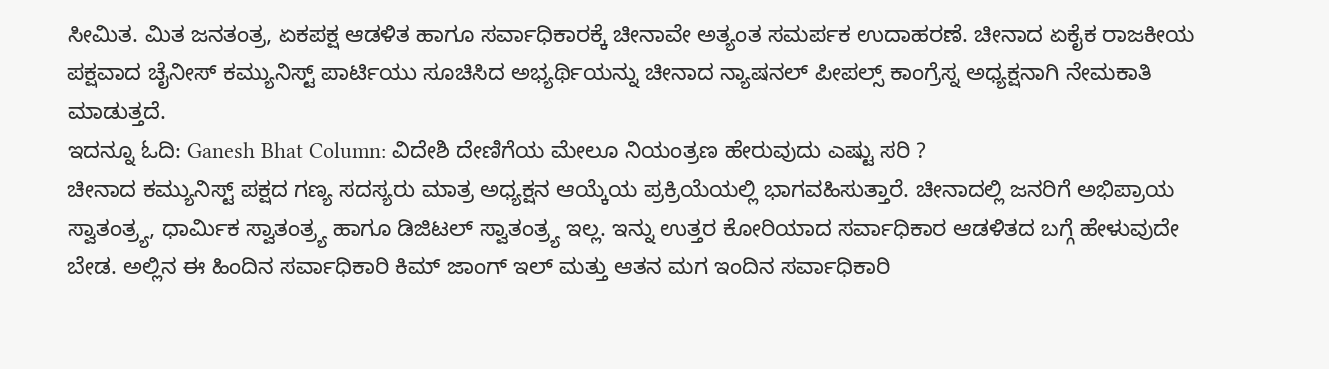ಸೀಮಿತ. ಮಿತ ಜನತಂತ್ರ, ಏಕಪಕ್ಷ ಆಡಳಿತ ಹಾಗೂ ಸರ್ವಾಧಿಕಾರಕ್ಕೆ ಚೀನಾವೇ ಅತ್ಯಂತ ಸಮರ್ಪಕ ಉದಾಹರಣೆ. ಚೀನಾದ ಏಕೈಕ ರಾಜಕೀಯ ಪಕ್ಷವಾದ ಚೈನೀಸ್ ಕಮ್ಯುನಿಸ್ಟ್ ಪಾರ್ಟಿಯು ಸೂಚಿಸಿದ ಅಭ್ಯರ್ಥಿಯನ್ನು ಚೀನಾದ ನ್ಯಾಷನಲ್ ಪೀಪಲ್ಸ್ ಕಾಂಗ್ರೆಸ್ನ ಅಧ್ಯಕ್ಷನಾಗಿ ನೇಮಕಾತಿ ಮಾಡುತ್ತದೆ.
ಇದನ್ನೂ ಓದಿ: Ganesh Bhat Column: ವಿದೇಶಿ ದೇಣಿಗೆಯ ಮೇಲೂ ನಿಯಂತ್ರಣ ಹೇರುವುದು ಎಷ್ಟು ಸರಿ ?
ಚೀನಾದ ಕಮ್ಯುನಿಸ್ಟ್ ಪಕ್ಷದ ಗಣ್ಯ ಸದಸ್ಯರು ಮಾತ್ರ ಅಧ್ಯಕ್ಷನ ಆಯ್ಕೆಯ ಪ್ರಕ್ರಿಯೆಯಲ್ಲಿ ಭಾಗವಹಿಸುತ್ತಾರೆ. ಚೀನಾದಲ್ಲಿ ಜನರಿಗೆ ಅಭಿಪ್ರಾಯ ಸ್ವಾತಂತ್ರ್ಯ, ಧಾರ್ಮಿಕ ಸ್ವಾತಂತ್ರ್ಯ ಹಾಗೂ ಡಿಜಿಟಲ್ ಸ್ವಾತಂತ್ರ್ಯ ಇಲ್ಲ. ಇನ್ನು ಉತ್ತರ ಕೋರಿಯಾದ ಸರ್ವಾಧಿಕಾರ ಆಡಳಿತದ ಬಗ್ಗೆ ಹೇಳುವುದೇ ಬೇಡ. ಅಲ್ಲಿನ ಈ ಹಿಂದಿನ ಸರ್ವಾಧಿಕಾರಿ ಕಿಮ್ ಜಾಂಗ್ ಇಲ್ ಮತ್ತು ಆತನ ಮಗ ಇಂದಿನ ಸರ್ವಾಧಿಕಾರಿ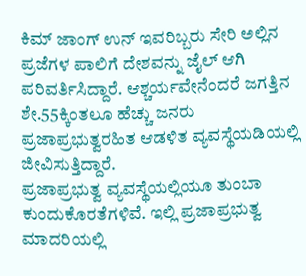ಕಿಮ್ ಜಾಂಗ್ ಉನ್ ಇವರಿಬ್ಬರು ಸೇರಿ ಅಲ್ಲಿನ ಪ್ರಜೆಗಳ ಪಾಲಿಗೆ ದೇಶವನ್ನು ಜೈಲ್ ಆಗಿ ಪರಿವರ್ತಿಸಿದ್ದಾರೆ. ಆಶ್ಚರ್ಯವೇನೆಂದರೆ ಜಗತ್ತಿನ ಶೇ.55ಕ್ಕಿಂತಲೂ ಹೆಚ್ಚು ಜನರು ಪ್ರಜಾಪ್ರಭುತ್ವರಹಿತ ಆಡಳಿತ ವ್ಯವಸ್ಥೆಯಡಿಯಲ್ಲಿ ಜೀವಿಸುತ್ತಿದ್ದಾರೆ.
ಪ್ರಜಾಪ್ರಭುತ್ವ ವ್ಯವಸ್ಥೆಯಲ್ಲಿಯೂ ತುಂಬಾ ಕುಂದುಕೊರತೆಗಳಿವೆ. ಇಲ್ಲಿ ಪ್ರಜಾಪ್ರಭುತ್ವ ಮಾದರಿಯಲ್ಲಿ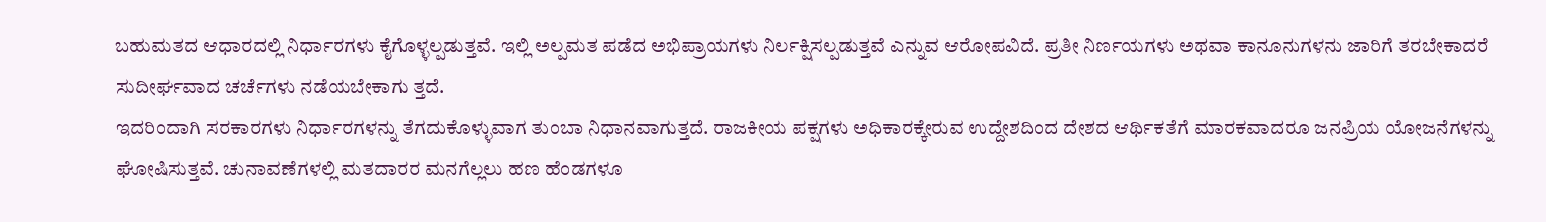ಬಹುಮತದ ಆಧಾರದಲ್ಲಿ ನಿರ್ಧಾರಗಳು ಕೈಗೊಳ್ಳಲ್ಪಡುತ್ತವೆ. ಇಲ್ಲಿ ಅಲ್ಪಮತ ಪಡೆದ ಅಭಿಪ್ರಾಯಗಳು ನಿರ್ಲಕ್ಷಿಸಲ್ಪಡುತ್ತವೆ ಎನ್ನುವ ಆರೋಪವಿದೆ. ಪ್ರತೀ ನಿರ್ಣಯಗಳು ಅಥವಾ ಕಾನೂನುಗಳನು ಜಾರಿಗೆ ತರಬೇಕಾದರೆ ಸುದೀರ್ಘವಾದ ಚರ್ಚೆಗಳು ನಡೆಯಬೇಕಾಗು ತ್ತದೆ.
ಇದರಿಂದಾಗಿ ಸರಕಾರಗಳು ನಿರ್ಧಾರಗಳನ್ನು ತೆಗದುಕೊಳ್ಳುವಾಗ ತುಂಬಾ ನಿಧಾನವಾಗುತ್ತದೆ. ರಾಜಕೀಯ ಪಕ್ಷಗಳು ಅಧಿಕಾರಕ್ಕೇರುವ ಉದ್ದೇಶದಿಂದ ದೇಶದ ಆರ್ಥಿಕತೆಗೆ ಮಾರಕವಾದರೂ ಜನಪ್ರಿಯ ಯೋಜನೆಗಳನ್ನು ಘೋಷಿಸುತ್ತವೆ. ಚುನಾವಣೆಗಳಲ್ಲಿ ಮತದಾರರ ಮನಗೆಲ್ಲಲು ಹಣ ಹೆಂಡಗಳೂ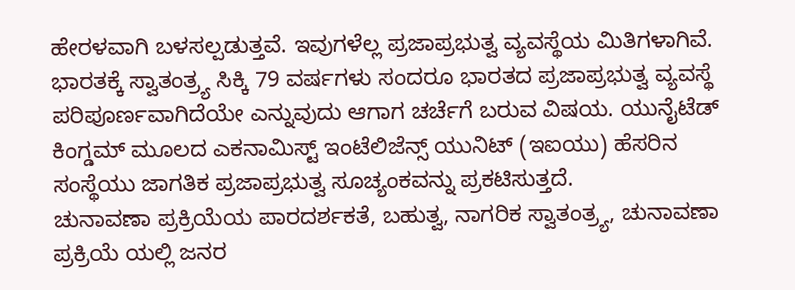ಹೇರಳವಾಗಿ ಬಳಸಲ್ಪಡುತ್ತವೆ. ಇವುಗಳೆಲ್ಲ ಪ್ರಜಾಪ್ರಭುತ್ವ ವ್ಯವಸ್ಥೆಯ ಮಿತಿಗಳಾಗಿವೆ.
ಭಾರತಕ್ಕೆ ಸ್ವಾತಂತ್ರ್ಯ ಸಿಕ್ಕಿ 79 ವರ್ಷಗಳು ಸಂದರೂ ಭಾರತದ ಪ್ರಜಾಪ್ರಭುತ್ವ ವ್ಯವಸ್ಥೆ ಪರಿಪೂರ್ಣವಾಗಿದೆಯೇ ಎನ್ನುವುದು ಆಗಾಗ ಚರ್ಚೆಗೆ ಬರುವ ವಿಷಯ. ಯುನೈಟೆಡ್ ಕಿಂಗ್ಡಮ್ ಮೂಲದ ಎಕನಾಮಿಸ್ಟ್ ಇಂಟೆಲಿಜೆನ್ಸ್ ಯುನಿಟ್ (ಇಐಯು) ಹೆಸರಿನ ಸಂಸ್ಥೆಯು ಜಾಗತಿಕ ಪ್ರಜಾಪ್ರಭುತ್ವ ಸೂಚ್ಯಂಕವನ್ನು ಪ್ರಕಟಿಸುತ್ತದೆ.
ಚುನಾವಣಾ ಪ್ರಕ್ರಿಯೆಯ ಪಾರದರ್ಶಕತೆ, ಬಹುತ್ವ, ನಾಗರಿಕ ಸ್ವಾತಂತ್ರ್ಯ, ಚುನಾವಣಾ ಪ್ರಕ್ರಿಯೆ ಯಲ್ಲಿ ಜನರ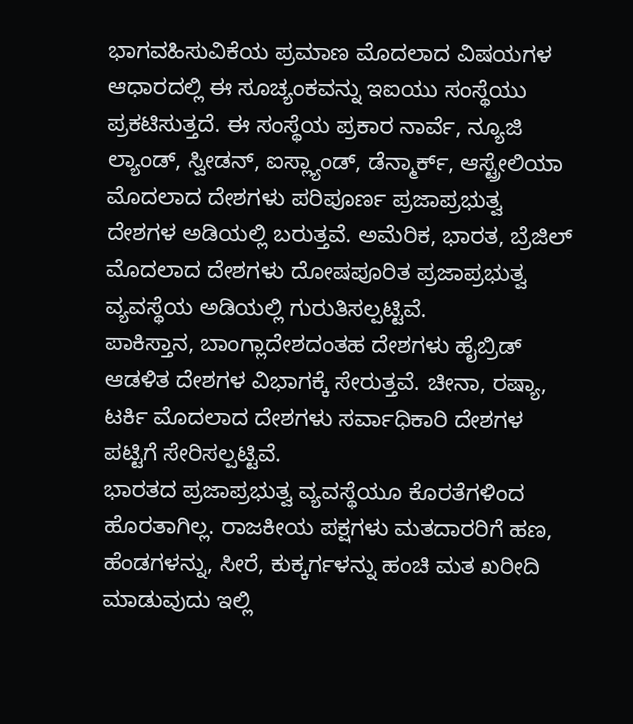ಭಾಗವಹಿಸುವಿಕೆಯ ಪ್ರಮಾಣ ಮೊದಲಾದ ವಿಷಯಗಳ ಆಧಾರದಲ್ಲಿ ಈ ಸೂಚ್ಯಂಕವನ್ನು ಇಐಯು ಸಂಸ್ಥೆಯು ಪ್ರಕಟಿಸುತ್ತದೆ. ಈ ಸಂಸ್ಥೆಯ ಪ್ರಕಾರ ನಾರ್ವೆ, ನ್ಯೂಜಿ ಲ್ಯಾಂಡ್, ಸ್ವೀಡನ್, ಐಸ್ಲ್ಯಾಂಡ್, ಡೆನ್ಮಾರ್ಕ್, ಆಸ್ಟ್ರೇಲಿಯಾ ಮೊದಲಾದ ದೇಶಗಳು ಪರಿಪೂರ್ಣ ಪ್ರಜಾಪ್ರಭುತ್ವ ದೇಶಗಳ ಅಡಿಯಲ್ಲಿ ಬರುತ್ತವೆ. ಅಮೆರಿಕ, ಭಾರತ, ಬ್ರೆಜಿಲ್ ಮೊದಲಾದ ದೇಶಗಳು ದೋಷಪೂರಿತ ಪ್ರಜಾಪ್ರಭುತ್ವ ವ್ಯವಸ್ಥೆಯ ಅಡಿಯಲ್ಲಿ ಗುರುತಿಸಲ್ಪಟ್ಟಿವೆ.
ಪಾಕಿಸ್ತಾನ, ಬಾಂಗ್ಲಾದೇಶದಂತಹ ದೇಶಗಳು ಹೈಬ್ರಿಡ್ ಆಡಳಿತ ದೇಶಗಳ ವಿಭಾಗಕ್ಕೆ ಸೇರುತ್ತವೆ. ಚೀನಾ, ರಷ್ಯಾ, ಟರ್ಕಿ ಮೊದಲಾದ ದೇಶಗಳು ಸರ್ವಾಧಿಕಾರಿ ದೇಶಗಳ ಪಟ್ಟಿಗೆ ಸೇರಿಸಲ್ಪಟ್ಟಿವೆ.
ಭಾರತದ ಪ್ರಜಾಪ್ರಭುತ್ವ ವ್ಯವಸ್ಥೆಯೂ ಕೊರತೆಗಳಿಂದ ಹೊರತಾಗಿಲ್ಲ. ರಾಜಕೀಯ ಪಕ್ಷಗಳು ಮತದಾರರಿಗೆ ಹಣ, ಹೆಂಡಗಳನ್ನು, ಸೀರೆ, ಕುಕ್ಕರ್ಗಳನ್ನು ಹಂಚಿ ಮತ ಖರೀದಿ ಮಾಡುವುದು ಇಲ್ಲಿ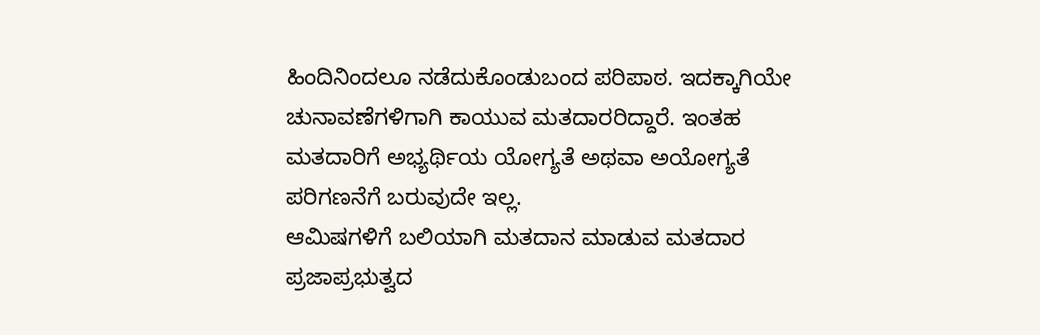ಹಿಂದಿನಿಂದಲೂ ನಡೆದುಕೊಂಡುಬಂದ ಪರಿಪಾಠ. ಇದಕ್ಕಾಗಿಯೇ ಚುನಾವಣೆಗಳಿಗಾಗಿ ಕಾಯುವ ಮತದಾರರಿದ್ದಾರೆ. ಇಂತಹ ಮತದಾರಿಗೆ ಅಭ್ಯರ್ಥಿಯ ಯೋಗ್ಯತೆ ಅಥವಾ ಅಯೋಗ್ಯತೆ ಪರಿಗಣನೆಗೆ ಬರುವುದೇ ಇಲ್ಲ.
ಆಮಿಷಗಳಿಗೆ ಬಲಿಯಾಗಿ ಮತದಾನ ಮಾಡುವ ಮತದಾರ ಪ್ರಜಾಪ್ರಭುತ್ವದ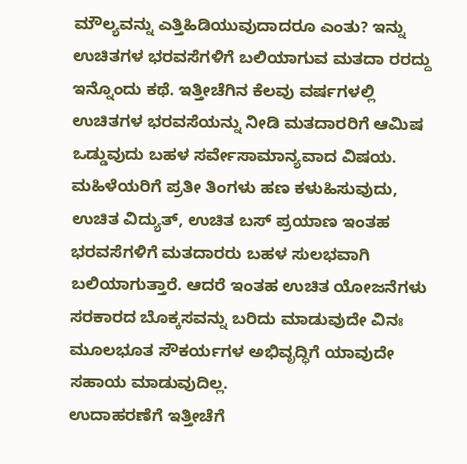ಮೌಲ್ಯವನ್ನು ಎತ್ತಿಹಿಡಿಯುವುದಾದರೂ ಎಂತು? ಇನ್ನು ಉಚಿತಗಳ ಭರವಸೆಗಳಿಗೆ ಬಲಿಯಾಗುವ ಮತದಾ ರರದ್ದು ಇನ್ನೊಂದು ಕಥೆ. ಇತ್ತೀಚೆಗಿನ ಕೆಲವು ವರ್ಷಗಳಲ್ಲಿ ಉಚಿತಗಳ ಭರವಸೆಯನ್ನು ನೀಡಿ ಮತದಾರರಿಗೆ ಆಮಿಷ ಒಡ್ಡುವುದು ಬಹಳ ಸರ್ವೇಸಾಮಾನ್ಯವಾದ ವಿಷಯ.
ಮಹಿಳೆಯರಿಗೆ ಪ್ರತೀ ತಿಂಗಳು ಹಣ ಕಳುಹಿಸುವುದು, ಉಚಿತ ವಿದ್ಯುತ್, ಉಚಿತ ಬಸ್ ಪ್ರಯಾಣ ಇಂತಹ ಭರವಸೆಗಳಿಗೆ ಮತದಾರರು ಬಹಳ ಸುಲಭವಾಗಿ ಬಲಿಯಾಗುತ್ತಾರೆ. ಆದರೆ ಇಂತಹ ಉಚಿತ ಯೋಜನೆಗಳು ಸರಕಾರದ ಬೊಕ್ಕಸವನ್ನು ಬರಿದು ಮಾಡುವುದೇ ವಿನಃ ಮೂಲಭೂತ ಸೌಕರ್ಯಗಳ ಅಭಿವೃದ್ಧಿಗೆ ಯಾವುದೇ ಸಹಾಯ ಮಾಡುವುದಿಲ್ಲ.
ಉದಾಹರಣೆಗೆ ಇತ್ತೀಚೆಗೆ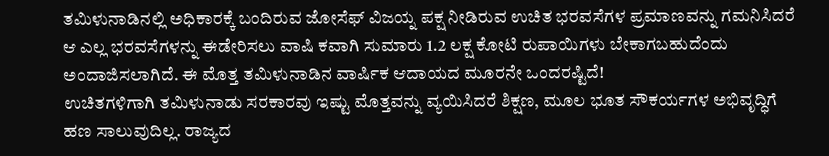ತಮಿಳುನಾಡಿನಲ್ಲಿ ಅಧಿಕಾರಕ್ಕೆ ಬಂದಿರುವ ಜೋಸೆಫ್ ವಿಜಯ್ನ ಪಕ್ಷ ನೀಡಿರುವ ಉಚಿತ ಭರವಸೆಗಳ ಪ್ರಮಾಣವನ್ನು ಗಮನಿಸಿದರೆ ಆ ಎಲ್ಲ ಭರವಸೆಗಳನ್ನು ಈಡೇರಿಸಲು ವಾಷಿ ಕವಾಗಿ ಸುಮಾರು 1.2 ಲಕ್ಷ ಕೋಟಿ ರುಪಾಯಿಗಳು ಬೇಕಾಗಬಹುದೆಂದು ಅಂದಾಜಿಸಲಾಗಿದೆ. ಈ ಮೊತ್ತ ತಮಿಳುನಾಡಿನ ವಾರ್ಷಿಕ ಆದಾಯದ ಮೂರನೇ ಒಂದರಷ್ಟಿದೆ!
ಉಚಿತಗಳಿಗಾಗಿ ತಮಿಳುನಾಡು ಸರಕಾರವು ಇಷ್ಟು ಮೊತ್ತವನ್ನು ವ್ಯಯಿಸಿದರೆ ಶಿಕ್ಷಣ, ಮೂಲ ಭೂತ ಸೌಕರ್ಯಗಳ ಅಭಿವೃದ್ಧಿಗೆ ಹಣ ಸಾಲುವುದಿಲ್ಲ. ರಾಜ್ಯದ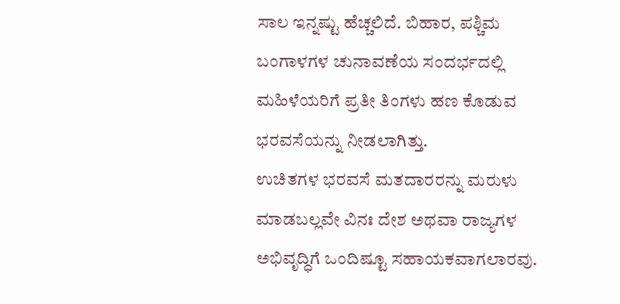ಸಾಲ ಇನ್ನಷ್ಟು ಹೆಚ್ಚಲಿದೆ. ಬಿಹಾರ, ಪಶ್ಚಿಮ ಬಂಗಾಳಗಳ ಚುನಾವಣೆಯ ಸಂದರ್ಭದಲ್ಲಿ ಮಹಿಳೆಯರಿಗೆ ಪ್ರತೀ ತಿಂಗಳು ಹಣ ಕೊಡುವ ಭರವಸೆಯನ್ನು ನೀಡಲಾಗಿತ್ತು.
ಉಚಿತಗಳ ಭರವಸೆ ಮತದಾರರನ್ನು ಮರುಳು ಮಾಡಬಲ್ಲವೇ ವಿನಃ ದೇಶ ಅಥವಾ ರಾಜ್ಯಗಳ ಅಭಿವೃದ್ಧಿಗೆ ಒಂದಿಷ್ಟೂ ಸಹಾಯಕವಾಗಲಾರವು.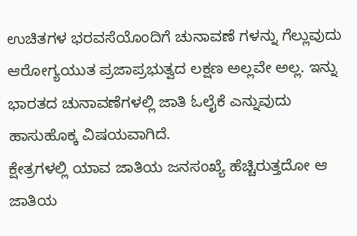ಉಚಿತಗಳ ಭರವಸೆಯೊಂದಿಗೆ ಚುನಾವಣೆ ಗಳನ್ನು ಗೆಲ್ಲುವುದು ಆರೋಗ್ಯಯುತ ಪ್ರಜಾಪ್ರಭುತ್ವದ ಲಕ್ಷಣ ಅಲ್ಲವೇ ಅಲ್ಲ. ಇನ್ನು ಭಾರತದ ಚುನಾವಣೆಗಳಲ್ಲಿ ಜಾತಿ ಓಲೈಕೆ ಎನ್ನುವುದು ಹಾಸುಹೊಕ್ಕ ವಿಷಯವಾಗಿದೆ.
ಕ್ಷೇತ್ರಗಳಲ್ಲಿ ಯಾವ ಜಾತಿಯ ಜನಸಂಖ್ಯೆ ಹೆಚ್ಚಿರುತ್ತದೋ ಆ ಜಾತಿಯ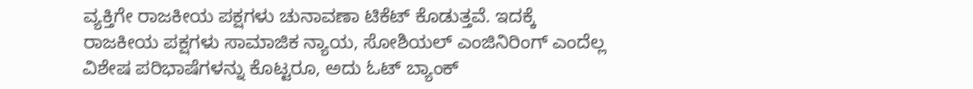ವ್ಯಕ್ತಿಗೇ ರಾಜಕೀಯ ಪಕ್ಷಗಳು ಚುನಾವಣಾ ಟಿಕೆಟ್ ಕೊಡುತ್ತವೆ. ಇದಕ್ಕೆ ರಾಜಕೀಯ ಪಕ್ಷಗಳು ಸಾಮಾಜಿಕ ನ್ಯಾಯ, ಸೋಶಿಯಲ್ ಎಂಜಿನಿರಿಂಗ್ ಎಂದೆಲ್ಲ ವಿಶೇಷ ಪರಿಭಾಷೆಗಳನ್ನು ಕೊಟ್ಟರೂ, ಅದು ಓಟ್ ಬ್ಯಾಂಕ್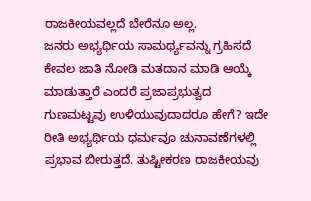ರಾಜಕೀಯವಲ್ಲದೆ ಬೇರೆನೂ ಅಲ್ಲ.
ಜನರು ಅಭ್ಯರ್ಥಿಯ ಸಾಮರ್ಥ್ಯವನ್ನು ಗ್ರಹಿಸದೆ ಕೇವಲ ಜಾತಿ ನೋಡಿ ಮತದಾನ ಮಾಡಿ ಆಯ್ಕೆ ಮಾಡುತ್ತಾರೆ ಎಂದರೆ ಪ್ರಜಾಪ್ರಭುತ್ವದ ಗುಣಮಟ್ಟವು ಉಳಿಯುವುದಾದರೂ ಹೇಗೆ? ಇದೇ ರೀತಿ ಅಭ್ಯರ್ಥಿಯ ಧರ್ಮವೂ ಚುನಾವಣೆಗಳಲ್ಲಿ ಪ್ರಭಾವ ಬೀರುತ್ತದೆ. ತುಷ್ಟೀಕರಣ ರಾಜಕೀಯವು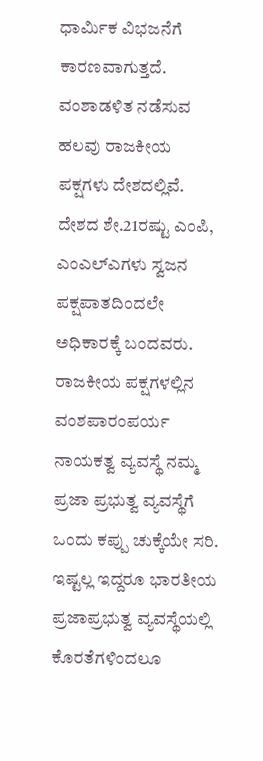ಧಾರ್ಮಿಕ ವಿಭಜನೆಗೆ ಕಾರಣವಾಗುತ್ತದೆ. ವಂಶಾಡಳಿತ ನಡೆಸುವ ಹಲವು ರಾಜಕೀಯ ಪಕ್ಷಗಳು ದೇಶದಲ್ಲಿವೆ. ದೇಶದ ಶೇ.21ರಷ್ಟು ಎಂಪಿ, ಎಂಎಲ್ಎಗಳು ಸ್ವಜನ ಪಕ್ಷಪಾತದಿಂದಲೇ ಅಧಿಕಾರಕ್ಕೆ ಬಂದವರು. ರಾಜಕೀಯ ಪಕ್ಷಗಳಲ್ಲಿನ ವಂಶಪಾರಂಪರ್ಯ ನಾಯಕತ್ವ ವ್ಯವಸ್ಥೆ ನಮ್ಮ ಪ್ರಜಾ ಪ್ರಭುತ್ವ ವ್ಯವಸ್ಥೆಗೆ ಒಂದು ಕಪ್ಪು ಚುಕ್ಕೆಯೇ ಸರಿ.
ಇಷ್ಟಲ್ಲ ಇದ್ದರೂ ಭಾರತೀಯ ಪ್ರಜಾಪ್ರಭುತ್ವ ವ್ಯವಸ್ಥೆಯಲ್ಲಿ ಕೊರತೆಗಳಿಂದಲೂ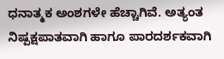ಧನಾತ್ಮಕ ಅಂಶಗಳೇ ಹೆಚ್ಚಾಗಿವೆ. ಅತ್ಯಂತ ನಿಷ್ಪಕ್ಷಪಾತವಾಗಿ ಹಾಗೂ ಪಾರದರ್ಶಕವಾಗಿ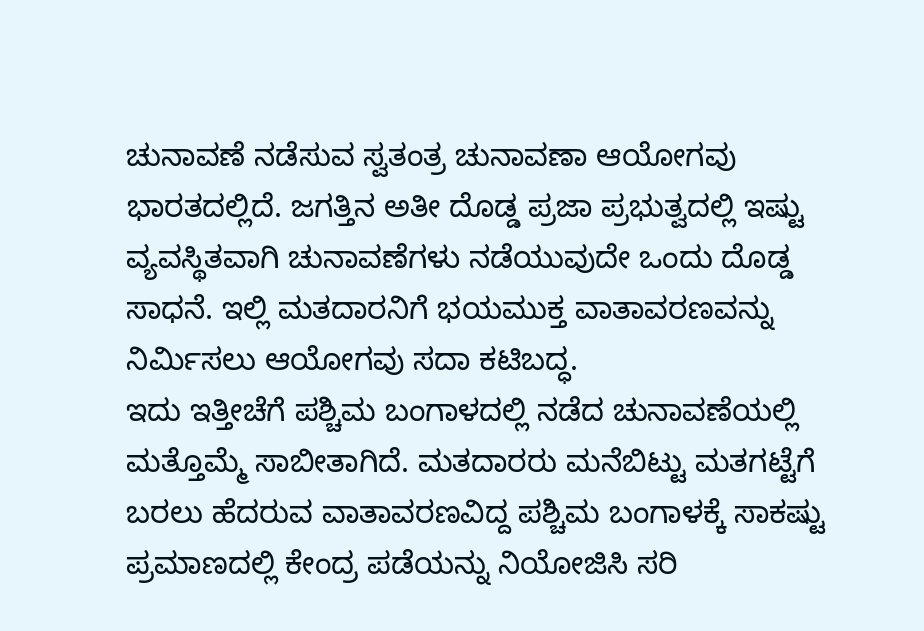ಚುನಾವಣೆ ನಡೆಸುವ ಸ್ವತಂತ್ರ ಚುನಾವಣಾ ಆಯೋಗವು ಭಾರತದಲ್ಲಿದೆ. ಜಗತ್ತಿನ ಅತೀ ದೊಡ್ಡ ಪ್ರಜಾ ಪ್ರಭುತ್ವದಲ್ಲಿ ಇಷ್ಟು ವ್ಯವಸ್ಥಿತವಾಗಿ ಚುನಾವಣೆಗಳು ನಡೆಯುವುದೇ ಒಂದು ದೊಡ್ಡ ಸಾಧನೆ. ಇಲ್ಲಿ ಮತದಾರನಿಗೆ ಭಯಮುಕ್ತ ವಾತಾವರಣವನ್ನು ನಿರ್ಮಿಸಲು ಆಯೋಗವು ಸದಾ ಕಟಿಬದ್ಧ.
ಇದು ಇತ್ತೀಚೆಗೆ ಪಶ್ಚಿಮ ಬಂಗಾಳದಲ್ಲಿ ನಡೆದ ಚುನಾವಣೆಯಲ್ಲಿ ಮತ್ತೊಮ್ಮೆ ಸಾಬೀತಾಗಿದೆ. ಮತದಾರರು ಮನೆಬಿಟ್ಟು ಮತಗಟ್ಟೆಗೆ ಬರಲು ಹೆದರುವ ವಾತಾವರಣವಿದ್ದ ಪಶ್ಚಿಮ ಬಂಗಾಳಕ್ಕೆ ಸಾಕಷ್ಟು ಪ್ರಮಾಣದಲ್ಲಿ ಕೇಂದ್ರ ಪಡೆಯನ್ನು ನಿಯೋಜಿಸಿ ಸರಿ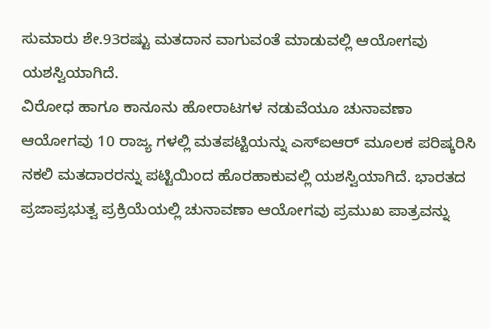ಸುಮಾರು ಶೇ.93ರಷ್ಟು ಮತದಾನ ವಾಗುವಂತೆ ಮಾಡುವಲ್ಲಿ ಆಯೋಗವು ಯಶಸ್ವಿಯಾಗಿದೆ.
ವಿರೋಧ ಹಾಗೂ ಕಾನೂನು ಹೋರಾಟಗಳ ನಡುವೆಯೂ ಚುನಾವಣಾ ಆಯೋಗವು 10 ರಾಜ್ಯ ಗಳಲ್ಲಿ ಮತಪಟ್ಟಿಯನ್ನು ಎಸ್ಐಆರ್ ಮೂಲಕ ಪರಿಷ್ಕರಿಸಿ ನಕಲಿ ಮತದಾರರನ್ನು ಪಟ್ಟಿಯಿಂದ ಹೊರಹಾಕುವಲ್ಲಿ ಯಶಸ್ವಿಯಾಗಿದೆ. ಭಾರತದ ಪ್ರಜಾಪ್ರಭುತ್ವ ಪ್ರಕ್ರಿಯೆಯಲ್ಲಿ ಚುನಾವಣಾ ಆಯೋಗವು ಪ್ರಮುಖ ಪಾತ್ರವನ್ನು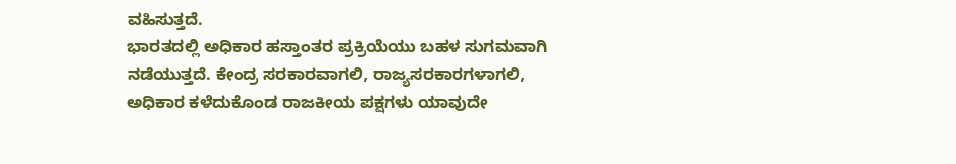ವಹಿಸುತ್ತದೆ.
ಭಾರತದಲ್ಲಿ ಅಧಿಕಾರ ಹಸ್ತಾಂತರ ಪ್ರಕ್ರಿಯೆಯು ಬಹಳ ಸುಗಮವಾಗಿ ನಡೆಯುತ್ತದೆ. ಕೇಂದ್ರ ಸರಕಾರವಾಗಲಿ, ರಾಜ್ಯಸರಕಾರಗಳಾಗಲಿ, ಅಧಿಕಾರ ಕಳೆದುಕೊಂಡ ರಾಜಕೀಯ ಪಕ್ಷಗಳು ಯಾವುದೇ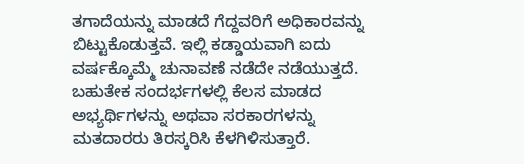ತಗಾದೆಯನ್ನು ಮಾಡದೆ ಗೆದ್ದವರಿಗೆ ಅಧಿಕಾರವನ್ನು ಬಿಟ್ಟುಕೊಡುತ್ತವೆ. ಇಲ್ಲಿ ಕಡ್ಡಾಯವಾಗಿ ಐದು ವರ್ಷಕ್ಕೊಮ್ಮೆ ಚುನಾವಣೆ ನಡೆದೇ ನಡೆಯುತ್ತದೆ.
ಬಹುತೇಕ ಸಂದರ್ಭಗಳಲ್ಲಿ ಕೆಲಸ ಮಾಡದ ಅಭ್ಯರ್ಥಿಗಳನ್ನು ಅಥವಾ ಸರಕಾರಗಳನ್ನು ಮತದಾರರು ತಿರಸ್ಕರಿಸಿ ಕೆಳಗಿಳಿಸುತ್ತಾರೆ.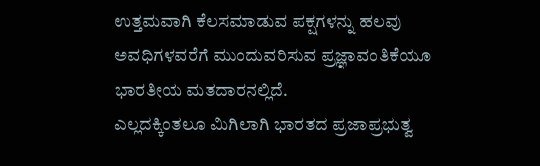ಉತ್ತಮವಾಗಿ ಕೆಲಸಮಾಡುವ ಪಕ್ಷಗಳನ್ನು ಹಲವು ಅವಧಿಗಳವರೆಗೆ ಮುಂದುವರಿಸುವ ಪ್ರಜ್ಞಾವಂತಿಕೆಯೂ ಭಾರತೀಯ ಮತದಾರನಲ್ಲಿದೆ.
ಎಲ್ಲದಕ್ಕಿಂತಲೂ ಮಿಗಿಲಾಗಿ ಭಾರತದ ಪ್ರಜಾಪ್ರಭುತ್ವ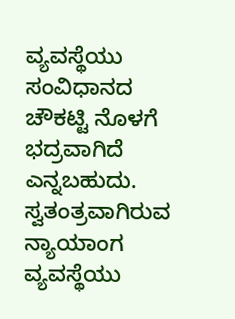ವ್ಯವಸ್ಥೆಯು ಸಂವಿಧಾನದ ಚೌಕಟ್ಟಿ ನೊಳಗೆ ಭದ್ರವಾಗಿದೆ ಎನ್ನಬಹುದು. ಸ್ವತಂತ್ರವಾಗಿರುವ ನ್ಯಾಯಾಂಗ ವ್ಯವಸ್ಥೆಯು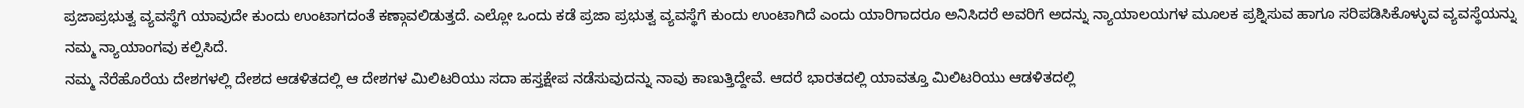ಪ್ರಜಾಪ್ರಭುತ್ವ ವ್ಯವಸ್ಥೆಗೆ ಯಾವುದೇ ಕುಂದು ಉಂಟಾಗದಂತೆ ಕಣ್ಗಾವಲಿಡುತ್ತದೆ. ಎಲ್ಲೋ ಒಂದು ಕಡೆ ಪ್ರಜಾ ಪ್ರಭುತ್ವ ವ್ಯವಸ್ಥೆಗೆ ಕುಂದು ಉಂಟಾಗಿದೆ ಎಂದು ಯಾರಿಗಾದರೂ ಅನಿಸಿದರೆ ಅವರಿಗೆ ಅದನ್ನು ನ್ಯಾಯಾಲಯಗಳ ಮೂಲಕ ಪ್ರಶ್ನಿಸುವ ಹಾಗೂ ಸರಿಪಡಿಸಿಕೊಳ್ಳುವ ವ್ಯವಸ್ಥೆಯನ್ನು ನಮ್ಮ ನ್ಯಾಯಾಂಗವು ಕಲ್ಪಿಸಿದೆ.
ನಮ್ಮ ನೆರೆಹೊರೆಯ ದೇಶಗಳಲ್ಲಿ ದೇಶದ ಆಡಳಿತದಲ್ಲಿ ಆ ದೇಶಗಳ ಮಿಲಿಟರಿಯು ಸದಾ ಹಸ್ತಕ್ಷೇಪ ನಡೆಸುವುದನ್ನು ನಾವು ಕಾಣುತ್ತಿದ್ದೇವೆ. ಆದರೆ ಭಾರತದಲ್ಲಿ ಯಾವತ್ತೂ ಮಿಲಿಟರಿಯು ಆಡಳಿತದಲ್ಲಿ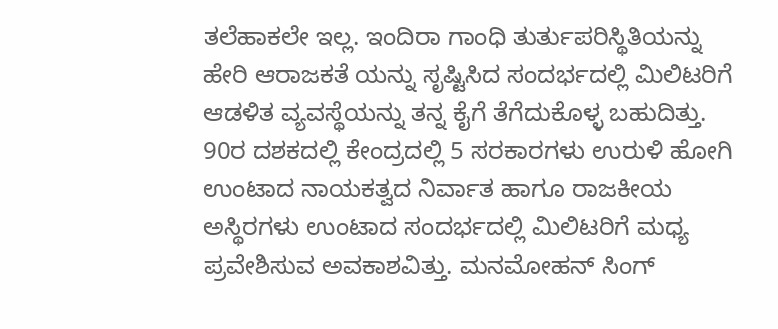ತಲೆಹಾಕಲೇ ಇಲ್ಲ. ಇಂದಿರಾ ಗಾಂಧಿ ತುರ್ತುಪರಿಸ್ಥಿತಿಯನ್ನು ಹೇರಿ ಆರಾಜಕತೆ ಯನ್ನು ಸೃಷ್ಟಿಸಿದ ಸಂದರ್ಭದಲ್ಲಿ ಮಿಲಿಟರಿಗೆ ಆಡಳಿತ ವ್ಯವಸ್ಥೆಯನ್ನು ತನ್ನ ಕೈಗೆ ತೆಗೆದುಕೊಳ್ಳ ಬಹುದಿತ್ತು.
90ರ ದಶಕದಲ್ಲಿ ಕೇಂದ್ರದಲ್ಲಿ 5 ಸರಕಾರಗಳು ಉರುಳಿ ಹೋಗಿ ಉಂಟಾದ ನಾಯಕತ್ವದ ನಿರ್ವಾತ ಹಾಗೂ ರಾಜಕೀಯ ಅಸ್ಥಿರಗಳು ಉಂಟಾದ ಸಂದರ್ಭದಲ್ಲಿ ಮಿಲಿಟರಿಗೆ ಮಧ್ಯ ಪ್ರವೇಶಿಸುವ ಅವಕಾಶವಿತ್ತು. ಮನಮೋಹನ್ ಸಿಂಗ್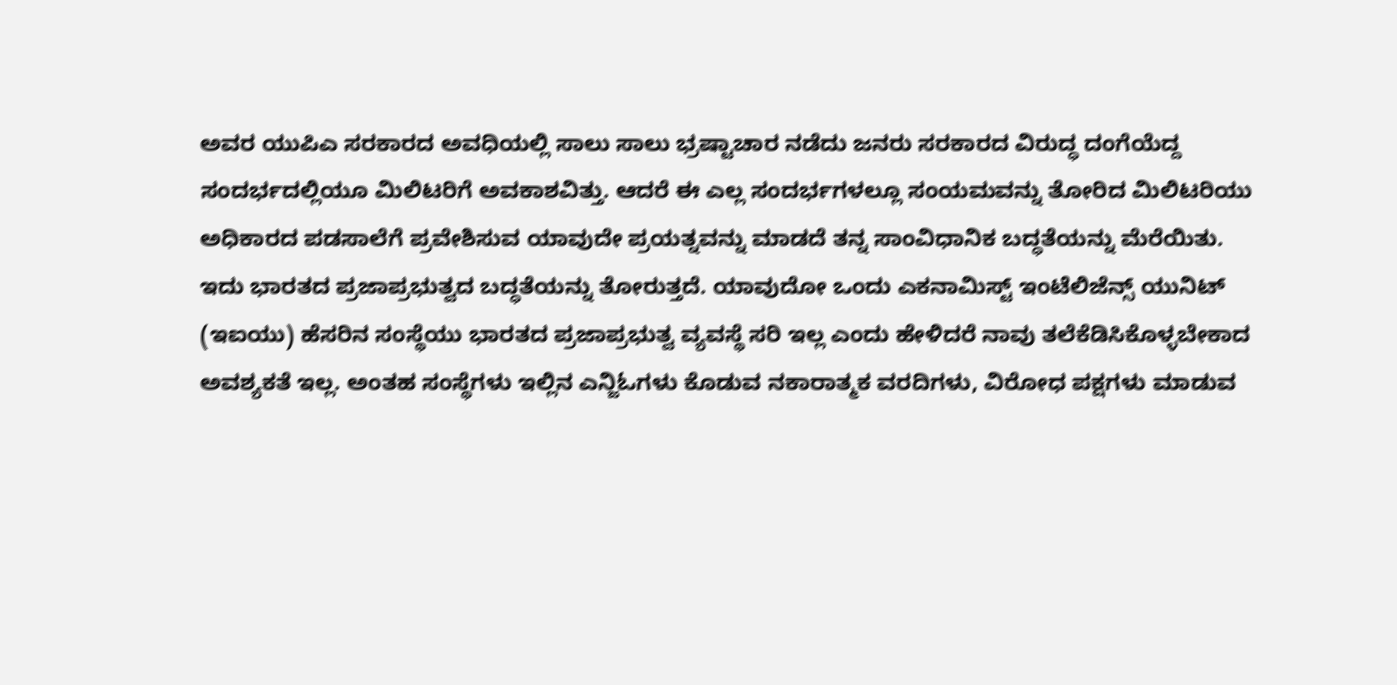ಅವರ ಯುಪಿಎ ಸರಕಾರದ ಅವಧಿಯಲ್ಲಿ ಸಾಲು ಸಾಲು ಭ್ರಷ್ಟಾಚಾರ ನಡೆದು ಜನರು ಸರಕಾರದ ವಿರುದ್ಧ ದಂಗೆಯೆದ್ದ ಸಂದರ್ಭದಲ್ಲಿಯೂ ಮಿಲಿಟರಿಗೆ ಅವಕಾಶವಿತ್ತು. ಆದರೆ ಈ ಎಲ್ಲ ಸಂದರ್ಭಗಳಲ್ಲೂ ಸಂಯಮವನ್ನು ತೋರಿದ ಮಿಲಿಟರಿಯು ಅಧಿಕಾರದ ಪಡಸಾಲೆಗೆ ಪ್ರವೇಶಿಸುವ ಯಾವುದೇ ಪ್ರಯತ್ನವನ್ನು ಮಾಡದೆ ತನ್ನ ಸಾಂವಿಧಾನಿಕ ಬದ್ಧತೆಯನ್ನು ಮೆರೆಯಿತು.
ಇದು ಭಾರತದ ಪ್ರಜಾಪ್ರಭುತ್ವದ ಬದ್ಧತೆಯನ್ನು ತೋರುತ್ತದೆ. ಯಾವುದೋ ಒಂದು ಎಕನಾಮಿಸ್ಟ್ ಇಂಟೆಲಿಜೆನ್ಸ್ ಯುನಿಟ್ (ಇಐಯು) ಹೆಸರಿನ ಸಂಸ್ಥೆಯು ಭಾರತದ ಪ್ರಜಾಪ್ರಭುತ್ವ ವ್ಯವಸ್ಥೆ ಸರಿ ಇಲ್ಲ ಎಂದು ಹೇಳಿದರೆ ನಾವು ತಲೆಕೆಡಿಸಿಕೊಳ್ಳಬೇಕಾದ ಅವಶ್ಯಕತೆ ಇಲ್ಲ. ಅಂತಹ ಸಂಸ್ಥೆಗಳು ಇಲ್ಲಿನ ಎನ್ಜಿಓಗಳು ಕೊಡುವ ನಕಾರಾತ್ಮಕ ವರದಿಗಳು, ವಿರೋಧ ಪಕ್ಷಗಳು ಮಾಡುವ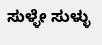ಸುಳ್ಳೇ ಸುಳ್ಳು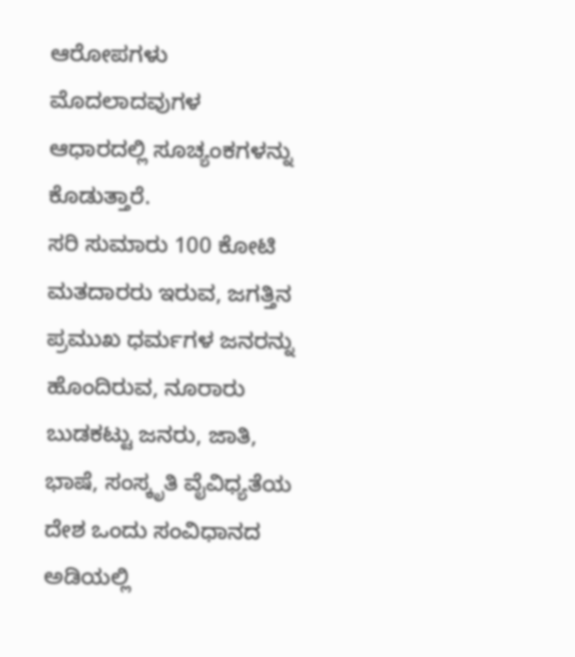ಆರೋಪಗಳು ಮೊದಲಾದವುಗಳ ಆಧಾರದಲ್ಲಿ ಸೂಚ್ಯಂಕಗಳನ್ನು ಕೊಡುತ್ತಾರೆ.
ಸರಿ ಸುಮಾರು 100 ಕೋಟಿ ಮತದಾರರು ಇರುವ, ಜಗತ್ತಿನ ಪ್ರಮುಖ ಧರ್ಮಗಳ ಜನರನ್ನು ಹೊಂದಿರುವ, ನೂರಾರು ಬುಡಕಟ್ಟು ಜನರು, ಜಾತಿ, ಭಾಷೆ, ಸಂಸ್ಕೃತಿ ವೈವಿಧ್ಯತೆಯ ದೇಶ ಒಂದು ಸಂವಿಧಾನದ ಅಡಿಯಲ್ಲಿ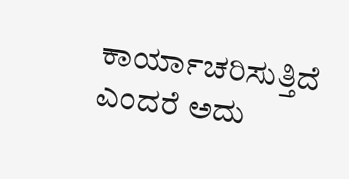ಕಾರ್ಯಾಚರಿಸುತ್ತಿದೆ ಎಂದರೆ ಅದು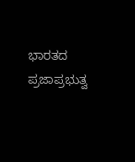ಭಾರತದ ಪ್ರಜಾಪ್ರಭುತ್ವ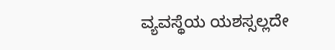ವ್ಯವಸ್ಥೆಯ ಯಶಸ್ಸಲ್ಲದೇ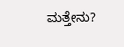ಮತ್ತೇನು?